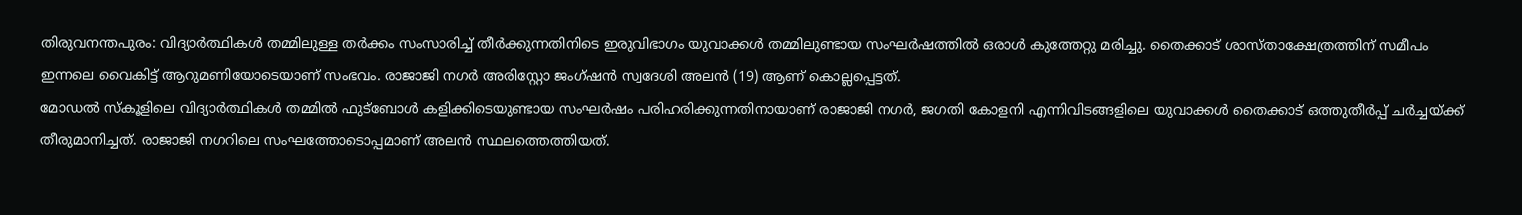തിരുവനന്തപുരം: വിദ്യാർത്ഥികൾ തമ്മിലുള്ള തർക്കം സംസാരിച്ച് തീർക്കുന്നതിനിടെ ഇരുവിഭാഗം യുവാക്കൾ തമ്മിലുണ്ടായ സംഘർഷത്തിൽ ഒരാൾ കുത്തേറ്റു മരിച്ചു. തൈക്കാട് ശാസ്താക്ഷേത്രത്തിന് സമീപം ഇന്നലെ വൈകിട്ട് ആറുമണിയോടെയാണ് സംഭവം. രാജാജി നഗർ അരിസ്റ്റോ ജംഗ്ഷൻ സ്വദേശി അലൻ (19) ആണ് കൊല്ലപ്പെട്ടത്.
മോഡൽ സ്കൂളിലെ വിദ്യാർത്ഥികൾ തമ്മിൽ ഫുട്ബോൾ കളിക്കിടെയുണ്ടായ സംഘർഷം പരിഹരിക്കുന്നതിനായാണ് രാജാജി നഗർ, ജഗതി കോളനി എന്നിവിടങ്ങളിലെ യുവാക്കൾ തൈക്കാട് ഒത്തുതീർപ്പ് ചർച്ചയ്ക്ക് തീരുമാനിച്ചത്. രാജാജി നഗറിലെ സംഘത്തോടൊപ്പമാണ് അലൻ സ്ഥലത്തെത്തിയത്.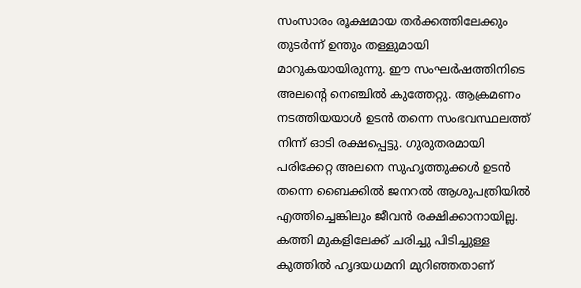സംസാരം രൂക്ഷമായ തർക്കത്തിലേക്കും തുടർന്ന് ഉന്തും തള്ളുമായി മാറുകയായിരുന്നു. ഈ സംഘർഷത്തിനിടെ അലന്റെ നെഞ്ചിൽ കുത്തേറ്റു. ആക്രമണം നടത്തിയയാൾ ഉടൻ തന്നെ സംഭവസ്ഥലത്ത് നിന്ന് ഓടി രക്ഷപ്പെട്ടു. ഗുരുതരമായി പരിക്കേറ്റ അലനെ സുഹൃത്തുക്കൾ ഉടൻ തന്നെ ബൈക്കിൽ ജനറൽ ആശുപത്രിയിൽ എത്തിച്ചെങ്കിലും ജീവൻ രക്ഷിക്കാനായില്ല. കത്തി മുകളിലേക്ക് ചരിച്ചു പിടിച്ചുള്ള കുത്തിൽ ഹൃദയധമനി മുറിഞ്ഞതാണ്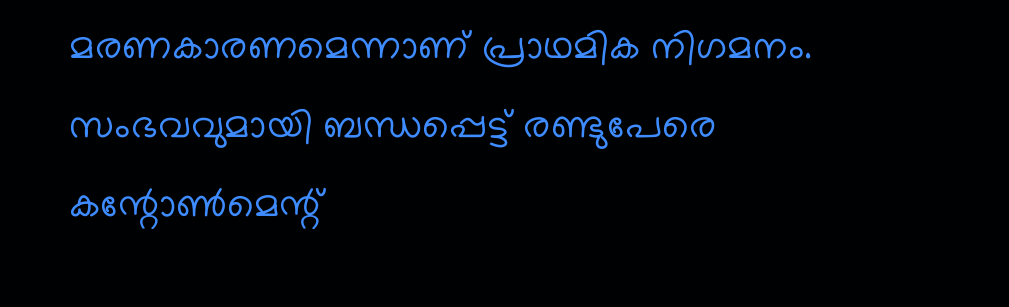മരണകാരണമെന്നാണ് പ്രാഥമിക നിഗമനം.
സംഭവവുമായി ബന്ധപ്പെട്ട് രണ്ടുപേരെ കന്റോൺമെന്റ്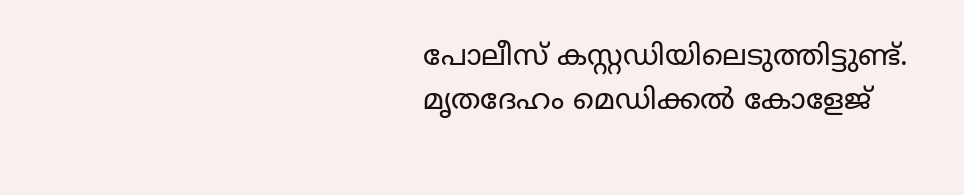പോലീസ് കസ്റ്റഡിയിലെടുത്തിട്ടുണ്ട്. മൃതദേഹം മെഡിക്കൽ കോളേജ്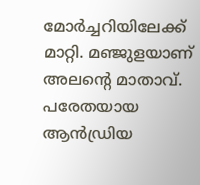മോർച്ചറിയിലേക്ക് മാറ്റി. മഞ്ജുളയാണ് അലന്റെ മാതാവ്. പരേതയായ ആൻഡ്രിയ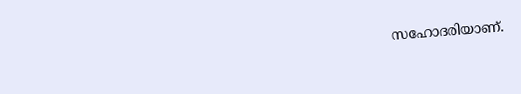സഹോദരിയാണ്.